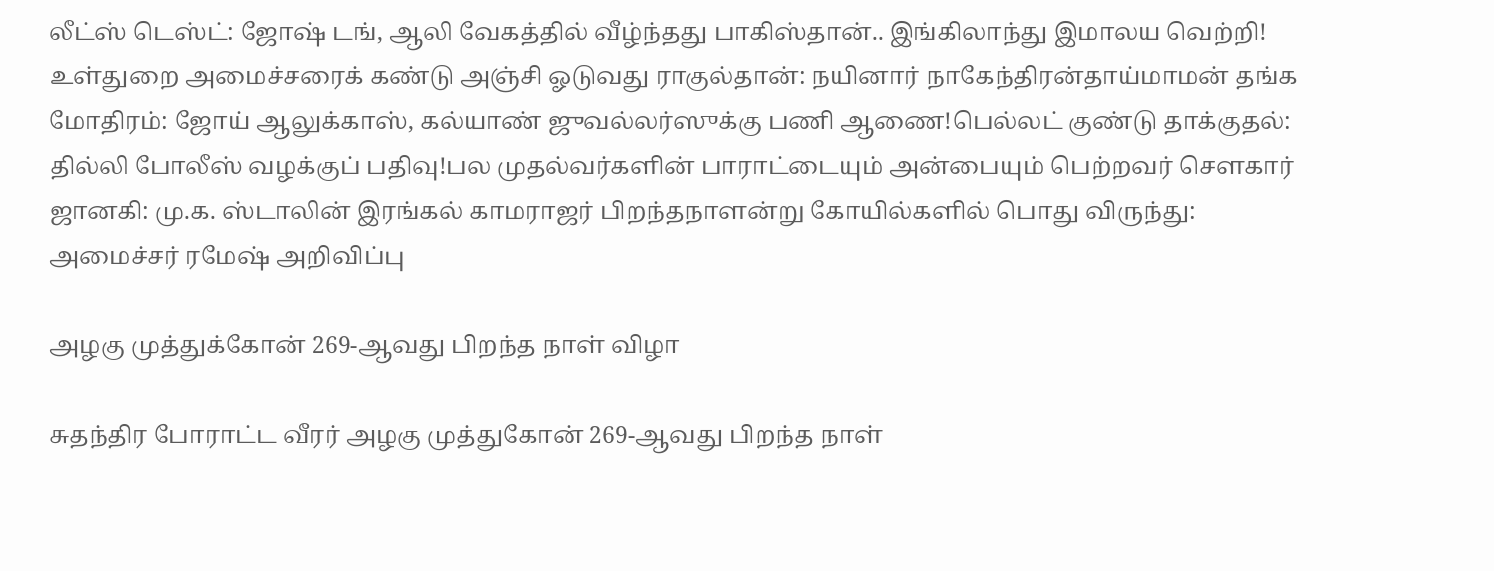லீட்ஸ் டெஸ்ட்: ஜோஷ் டங், ஆலி வேகத்தில் வீழ்ந்தது பாகிஸ்தான்.. இங்கிலாந்து இமாலய வெற்றி! உள்துறை அமைச்சரைக் கண்டு அஞ்சி ஓடுவது ராகுல்தான்: நயினார் நாகேந்திரன்தாய்மாமன் தங்க மோதிரம்: ஜோய் ஆலுக்காஸ், கல்யாண் ஜுவல்லர்ஸுக்கு பணி ஆணை!பெல்லட் குண்டு தாக்குதல்: தில்லி போலீஸ் வழக்குப் பதிவு!பல முதல்வர்களின் பாராட்டையும் அன்பையும் பெற்றவர் சௌகார் ஜானகி: மு.க. ஸ்டாலின் இரங்கல் காமராஜர் பிறந்தநாளன்று கோயில்களில் பொது விருந்து: அமைச்சர் ரமேஷ் அறிவிப்பு

அழகு முத்துக்கோன் 269-ஆவது பிறந்த நாள் விழா

சுதந்திர போராட்ட வீரர் அழகு முத்துகோன் 269-ஆவது பிறந்த நாள்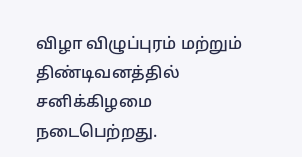விழா விழுப்புரம் மற்றும் திண்டிவனத்தில் சனிக்கிழமை நடைபெற்றது.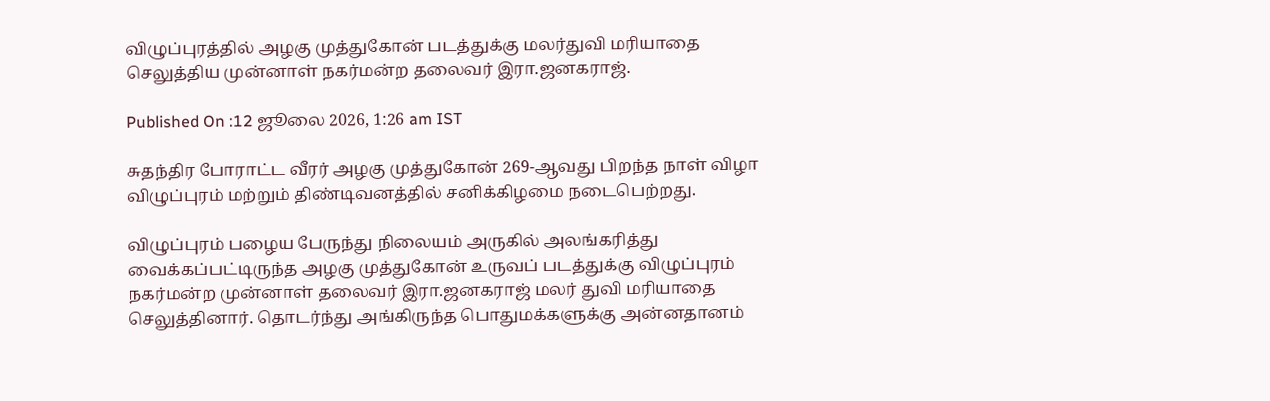விழுப்புரத்தில் அழகு முத்துகோன் படத்துக்கு மலர்துவி மரியாதை செலுத்திய முன்னாள் நகர்மன்ற தலைவர் இரா.ஜனகராஜ்.

Published On :12 ஜூலை 2026, 1:26 am IST

சுதந்திர போராட்ட வீரர் அழகு முத்துகோன் 269-ஆவது பிறந்த நாள் விழா விழுப்புரம் மற்றும் திண்டிவனத்தில் சனிக்கிழமை நடைபெற்றது.

விழுப்புரம் பழைய பேருந்து நிலையம் அருகில் அலங்கரித்து வைக்கப்பட்டிருந்த அழகு முத்துகோன் உருவப் படத்துக்கு விழுப்புரம் நகர்மன்ற முன்னாள் தலைவர் இரா.ஜனகராஜ் மலர் துவி மரியாதை செலுத்தினார். தொடர்ந்து அங்கிருந்த பொதுமக்களுக்கு அன்னதானம்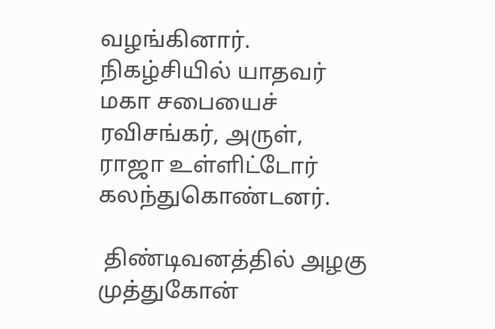வழங்கினார். நிகழ்சியில் யாதவர் மகா சபையைச் ரவிசங்கர், அருள், ராஜா உள்ளிட்டோர் கலந்துகொண்டனர்.

 திண்டிவனத்தில் அழகு முத்துகோன்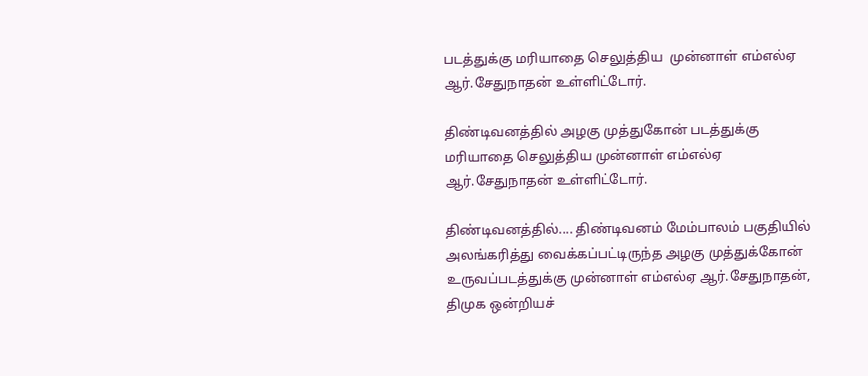படத்துக்கு மரியாதை செலுத்திய  முன்னாள் எம்எல்ஏ ஆர்.சேதுநாதன் உள்ளிட்டோர்.

திண்டிவனத்தில் அழகு முத்துகோன் படத்துக்கு மரியாதை செலுத்திய முன்னாள் எம்எல்ஏ ஆர்.சேதுநாதன் உள்ளிட்டோர்.

திண்டிவனத்தில்.... திண்டிவனம் மேம்பாலம் பகுதியில் அலங்கரித்து வைக்கப்பட்டிருந்த அழகு முத்துக்கோன் உருவப்படத்துக்கு முன்னாள் எம்எல்ஏ ஆர்.சேதுநாதன், திமுக ஒன்றியச்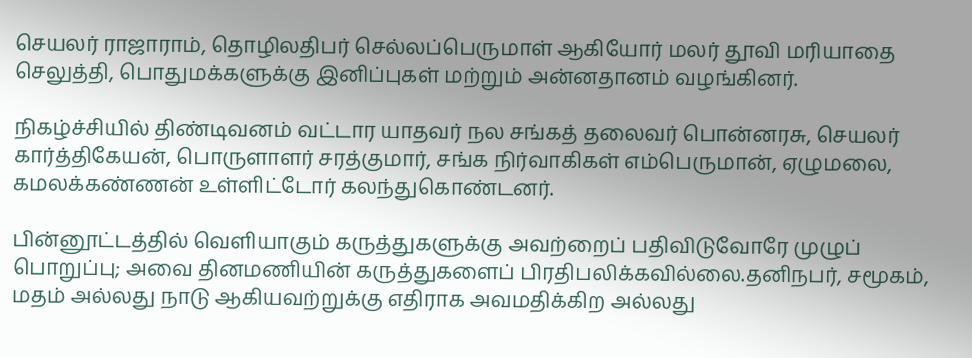செயலர் ராஜாராம், தொழிலதிபர் செல்லப்பெருமாள் ஆகியோர் மலர் தூவி மரியாதை செலுத்தி, பொதுமக்களுக்கு இனிப்புகள் மற்றும் அன்னதானம் வழங்கினர்.

நிகழ்ச்சியில் திண்டிவனம் வட்டார யாதவர் நல சங்கத் தலைவர் பொன்னரசு, செயலர் கார்த்திகேயன், பொருளாளர் சரத்குமார், சங்க நிர்வாகிகள் எம்பெருமான், ஏழுமலை, கமலக்கண்ணன் உள்ளிட்டோர் கலந்துகொண்டனர்.

பின்னூட்டத்தில் வெளியாகும் கருத்துகளுக்கு அவற்றைப் பதிவிடுவோரே முழுப் பொறுப்பு; அவை தினமணியின் கருத்துகளைப் பிரதிபலிக்கவில்லை.தனிநபர், சமூகம், மதம் அல்லது நாடு ஆகியவற்றுக்கு எதிராக அவமதிக்கிற அல்லது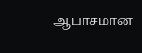ஆபாசமான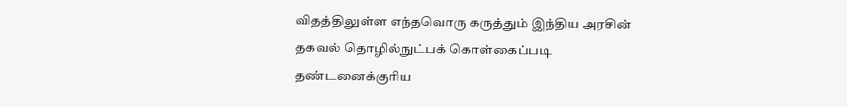விதத்திலுள்ள எந்தவொரு கருத்தும் இந்திய அரசின் தகவல் தொழில்நுட்பக் கொள்கைப்படி தண்டனைக்குரிய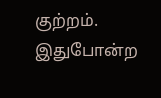குற்றம். இதுபோன்ற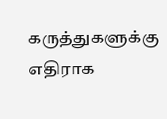கருத்துகளுக்கு எதிராக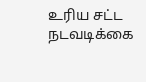உரிய சட்ட நடவடிக்கை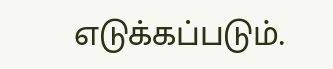எடுக்கப்படும்.